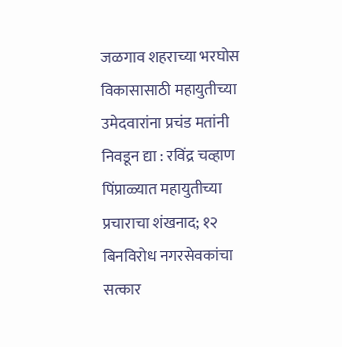जळगाव शहराच्या भरघोस विकासासाठी महायुतीच्या उमेदवारांना प्रचंड मतांनी निवडून द्या : रविंद्र चव्हाण
पिंप्राळ्यात महायुतीच्या प्रचाराचा शंखनाद; १२ बिनविरोध नगरसेवकांचा सत्कार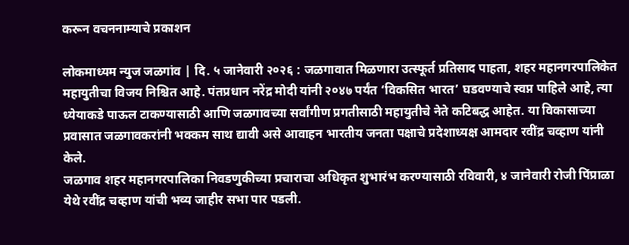करून वचननाम्याचे प्रकाशन

लोकमाध्यम न्युज जळगांव | दि. ५ जानेवारी २०२६ : जळगावात मिळणारा उत्स्फूर्त प्रतिसाद पाहता, शहर महानगरपालिकेत महायुतीचा विजय निश्चित आहे. पंतप्रधान नरेंद्र मोदी यांनी २०४७ पर्यंत ‘विकसित भारत’ घडवण्याचे स्वप्न पाहिले आहे, त्या ध्येयाकडे पाऊल टाकण्यासाठी आणि जळगावच्या सर्वांगीण प्रगतीसाठी महायुतीचे नेते कटिबद्ध आहेत. या विकासाच्या प्रवासात जळगावकरांनी भक्कम साथ द्यावी असे आवाहन भारतीय जनता पक्षाचे प्रदेशाध्यक्ष आमदार रवींद्र चव्हाण यांनी केले.
जळगाव शहर महानगरपालिका निवडणुकीच्या प्रचाराचा अधिकृत शुभारंभ करण्यासाठी रविवारी, ४ जानेवारी रोजी पिंप्राळा येथे रवींद्र चव्हाण यांची भव्य जाहीर सभा पार पडली.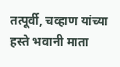तत्पूर्वी, चव्हाण यांच्या हस्ते भवानी माता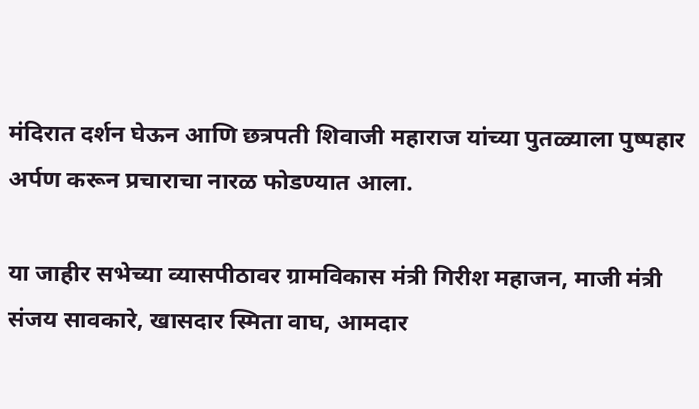मंदिरात दर्शन घेऊन आणि छत्रपती शिवाजी महाराज यांच्या पुतळ्याला पुष्पहार अर्पण करून प्रचाराचा नारळ फोडण्यात आला.

या जाहीर सभेच्या व्यासपीठावर ग्रामविकास मंत्री गिरीश महाजन, माजी मंत्री संजय सावकारे, खासदार स्मिता वाघ, आमदार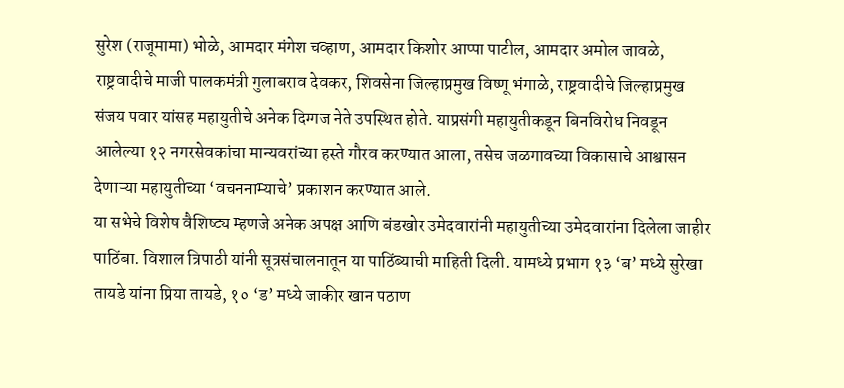सुरेश (राजूमामा) भोळे, आमदार मंगेश चव्हाण, आमदार किशोर आप्पा पाटील, आमदार अमोल जावळे, राष्ट्रवादीचे माजी पालकमंत्री गुलाबराव देवकर, शिवसेना जिल्हाप्रमुख विष्णू भंगाळे, राष्ट्रवादीचे जिल्हाप्रमुख संजय पवार यांसह महायुतीचे अनेक दिग्गज नेते उपस्थित होते. याप्रसंगी महायुतीकडून बिनविरोध निवडून आलेल्या १२ नगरसेवकांचा मान्यवरांच्या हस्ते गौरव करण्यात आला, तसेच जळगावच्या विकासाचे आश्वासन देणाऱ्या महायुतीच्या ‘वचननाम्याचे’ प्रकाशन करण्यात आले.
या सभेचे विशेष वैशिष्ट्य म्हणजे अनेक अपक्ष आणि बंडखोर उमेदवारांनी महायुतीच्या उमेदवारांना दिलेला जाहीर पाठिंबा. विशाल त्रिपाठी यांनी सूत्रसंचालनातून या पाठिंब्याची माहिती दिली. यामध्ये प्रभाग १३ ‘ब’ मध्ये सुरेखा तायडे यांना प्रिया तायडे, १० ‘ड’ मध्ये जाकीर खान पठाण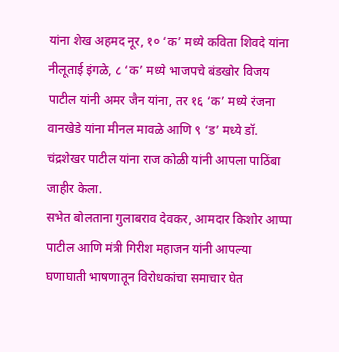यांना शेख अहमद नूर, १० ‘क’ मध्ये कविता शिवदे यांना नीलूताई इंगळे, ८ ‘क’ मध्ये भाजपचे बंडखोर विजय पाटील यांनी अमर जैन यांना, तर १६ ‘क’ मध्ये रंजना वानखेडे यांना मीनल मावळे आणि ९ ‘ड’ मध्ये डॉ. चंद्रशेखर पाटील यांना राज कोळी यांनी आपला पाठिंबा जाहीर केला.
सभेत बोलताना गुलाबराव देवकर, आमदार किशोर आप्पा पाटील आणि मंत्री गिरीश महाजन यांनी आपल्या घणाघाती भाषणातून विरोधकांचा समाचार घेत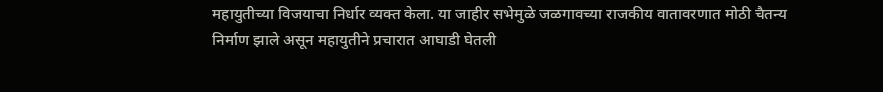महायुतीच्या विजयाचा निर्धार व्यक्त केला. या जाहीर सभेमुळे जळगावच्या राजकीय वातावरणात मोठी चैतन्य निर्माण झाले असून महायुतीने प्रचारात आघाडी घेतली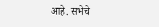आहे. सभेचे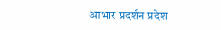आभार प्रदर्शन प्रदेश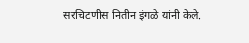सरचिटणीस नितीन इंगळे यांनी केले.